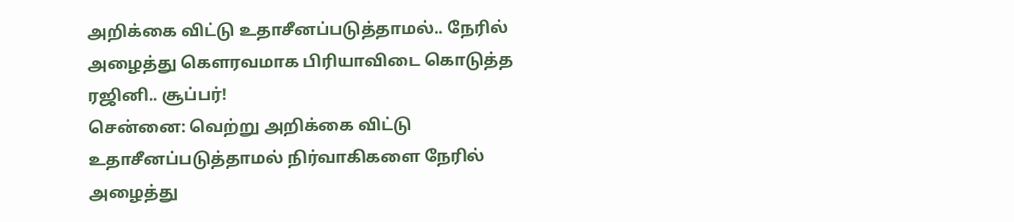அறிக்கை விட்டு உதாசீனப்படுத்தாமல்.. நேரில் அழைத்து கெளரவமாக பிரியாவிடை கொடுத்த ரஜினி.. சூப்பர்!
சென்னை: வெற்று அறிக்கை விட்டு உதாசீனப்படுத்தாமல் நிர்வாகிகளை நேரில் அழைத்து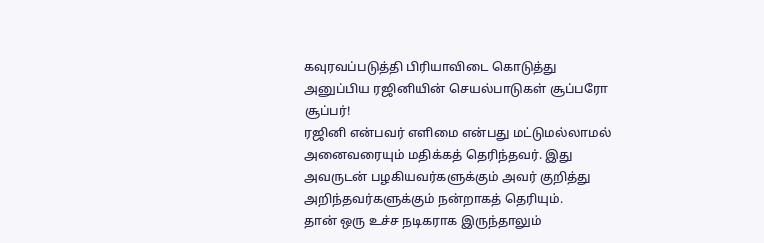கவுரவப்படுத்தி பிரியாவிடை கொடுத்து அனுப்பிய ரஜினியின் செயல்பாடுகள் சூப்பரோ சூப்பர்!
ரஜினி என்பவர் எளிமை என்பது மட்டுமல்லாமல் அனைவரையும் மதிக்கத் தெரிந்தவர். இது அவருடன் பழகியவர்களுக்கும் அவர் குறித்து அறிந்தவர்களுக்கும் நன்றாகத் தெரியும்.
தான் ஒரு உச்ச நடிகராக இருந்தாலும்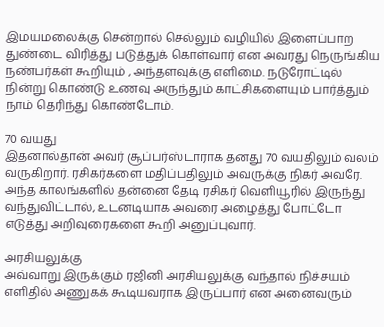இமயமலைக்கு சென்றால் செல்லும் வழியில் இளைப்பாற துண்டை விரித்து படுத்துக் கொள்வார் என அவரது நெருங்கிய நண்பர்கள் கூறியும் , அந்தளவுக்கு எளிமை. நடுரோட்டில் நின்று கொண்டு உணவு அருந்தும் காட்சிகளையும் பார்த்தும் நாம் தெரிந்து கொண்டோம்.

70 வயது
இதனால்தான் அவர் சூப்பர்ஸ்டாராக தனது 70 வயதிலும் வலம் வருகிறார். ரசிகர்களை மதிப்பதிலும் அவருக்கு நிகர் அவரே. அந்த காலங்களில் தன்னை தேடி ரசிகர் வெளியூரில் இருந்து வந்துவிட்டால், உடனடியாக அவரை அழைத்து போட்டோ எடுத்து அறிவுரைகளை கூறி அனுப்புவார்.

அரசியலுக்கு
அவ்வாறு இருக்கும் ரஜினி அரசியலுக்கு வந்தால் நிச்சயம் எளிதில் அணுகக் கூடியவராக இருப்பார் என அனைவரும்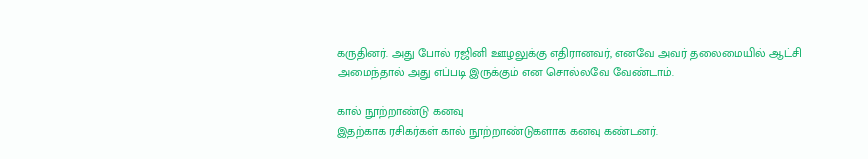கருதினர். அது போல் ரஜினி ஊழலுக்கு எதிரானவர், எனவே அவர் தலைமையில் ஆட்சி அமைந்தால் அது எப்படி இருக்கும் என சொல்லவே வேண்டாம்.

கால் நூற்றாண்டு கனவு
இதற்காக ரசிகர்கள் கால் நூற்றாண்டுகளாக கனவு கண்டனர்.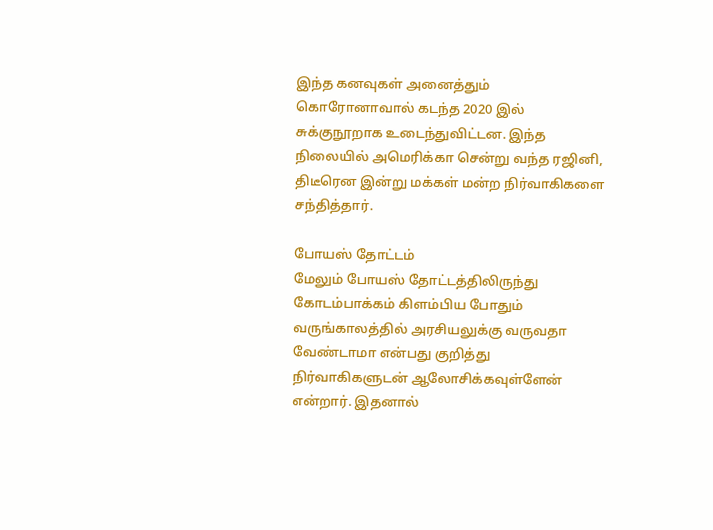இந்த கனவுகள் அனைத்தும் கொரோனாவால் கடந்த 2020 இல் சுக்குநூறாக உடைந்துவிட்டன. இந்த நிலையில் அமெரிக்கா சென்று வந்த ரஜினி, திடீரென இன்று மக்கள் மன்ற நிர்வாகிகளை சந்தித்தார்.

போயஸ் தோட்டம்
மேலும் போயஸ் தோட்டத்திலிருந்து கோடம்பாக்கம் கிளம்பிய போதும் வருங்காலத்தில் அரசியலுக்கு வருவதா வேண்டாமா என்பது குறித்து நிர்வாகிகளுடன் ஆலோசிக்கவுள்ளேன் என்றார். இதனால்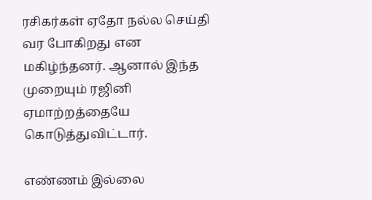ரசிகர்கள் ஏதோ நல்ல செய்தி வர போகிறது என மகிழ்ந்தனர். ஆனால் இந்த முறையும் ரஜினி ஏமாற்றத்தையே கொடுத்துவிட்டார்.

எண்ணம் இல்லை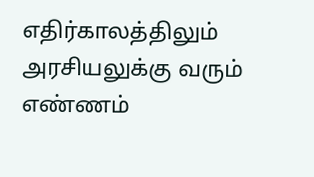எதிர்காலத்திலும் அரசியலுக்கு வரும் எண்ணம்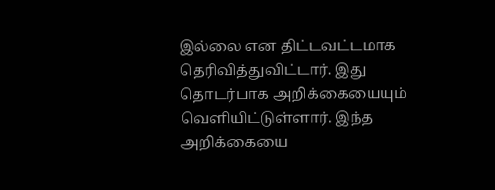இல்லை என திட்டவட்டமாக தெரிவித்துவிட்டார். இது தொடர்பாக அறிக்கையையும் வெளியிட்டுள்ளார். இந்த அறிக்கையை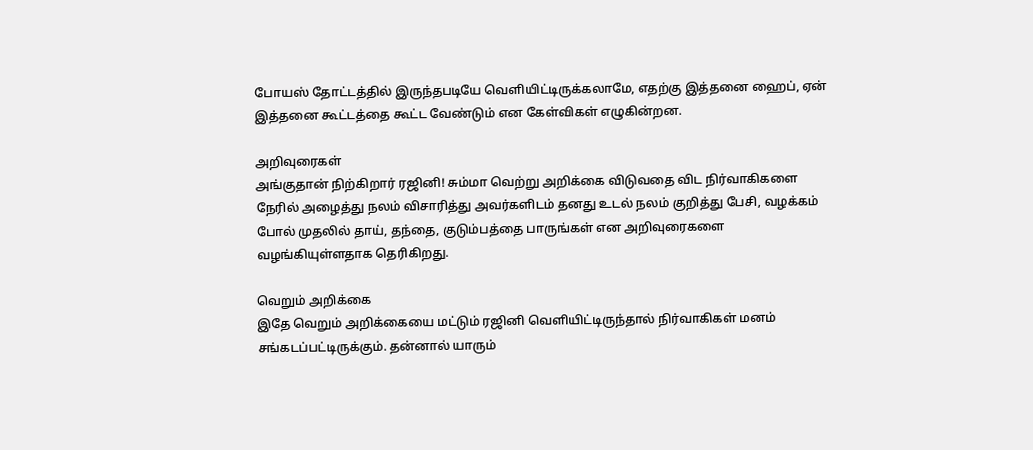போயஸ் தோட்டத்தில் இருந்தபடியே வெளியிட்டிருக்கலாமே, எதற்கு இத்தனை ஹைப், ஏன் இத்தனை கூட்டத்தை கூட்ட வேண்டும் என கேள்விகள் எழுகின்றன.

அறிவுரைகள்
அங்குதான் நிற்கிறார் ரஜினி! சும்மா வெற்று அறிக்கை விடுவதை விட நிர்வாகிகளை நேரில் அழைத்து நலம் விசாரித்து அவர்களிடம் தனது உடல் நலம் குறித்து பேசி, வழக்கம் போல் முதலில் தாய், தந்தை, குடும்பத்தை பாருங்கள் என அறிவுரைகளை வழங்கியுள்ளதாக தெரிகிறது.

வெறும் அறிக்கை
இதே வெறும் அறிக்கையை மட்டும் ரஜினி வெளியிட்டிருந்தால் நிர்வாகிகள் மனம் சங்கடப்பட்டிருக்கும். தன்னால் யாரும்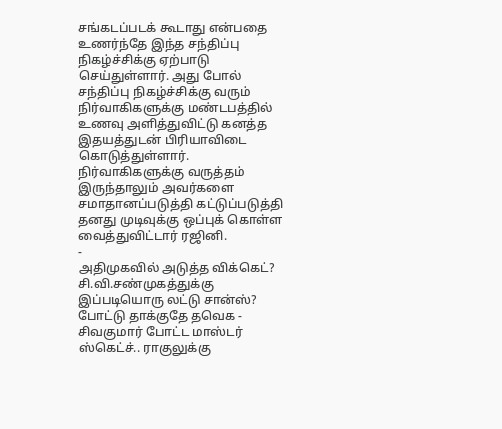சங்கடப்படக் கூடாது என்பதை உணர்ந்தே இந்த சந்திப்பு நிகழ்ச்சிக்கு ஏற்பாடு செய்துள்ளார். அது போல் சந்திப்பு நிகழ்ச்சிக்கு வரும் நிர்வாகிகளுக்கு மண்டபத்தில் உணவு அளித்துவிட்டு கனத்த இதயத்துடன் பிரியாவிடை கொடுத்துள்ளார். நிர்வாகிகளுக்கு வருத்தம் இருந்தாலும் அவர்களை சமாதானப்படுத்தி கட்டுப்படுத்தி தனது முடிவுக்கு ஒப்புக் கொள்ள வைத்துவிட்டார் ரஜினி.
-
அதிமுகவில் அடுத்த விக்கெட்? சி.வி.சண்முகத்துக்கு இப்படியொரு லட்டு சான்ஸ்? போட்டு தாக்குதே தவெக -
சிவகுமார் போட்ட மாஸ்டர் ஸ்கெட்ச்.. ராகுலுக்கு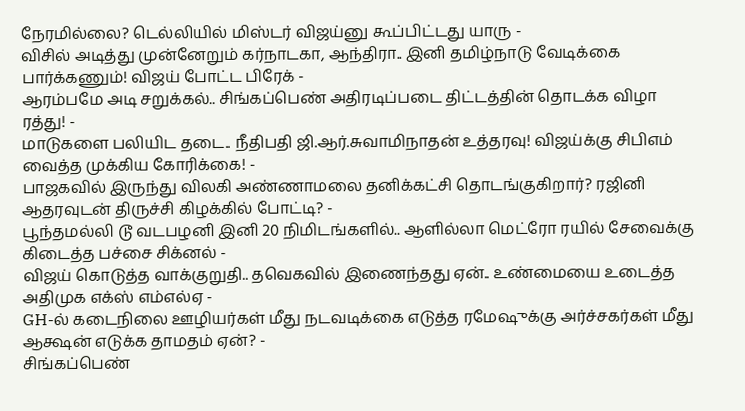நேரமில்லை? டெல்லியில் மிஸ்டர் விஜய்னு கூப்பிட்டது யாரு -
விசில் அடித்து முன்னேறும் கர்நாடகா, ஆந்திரா.. இனி தமிழ்நாடு வேடிக்கை பார்க்கணும்! விஜய் போட்ட பிரேக் -
ஆரம்பமே அடி சறுக்கல்.. சிங்கப்பெண் அதிரடிப்படை திட்டத்தின் தொடக்க விழா ரத்து! -
மாடுகளை பலியிட தடை.. நீதிபதி ஜி.ஆர்.சுவாமிநாதன் உத்தரவு! விஜய்க்கு சிபிஎம் வைத்த முக்கிய கோரிக்கை! -
பாஜகவில் இருந்து விலகி அண்ணாமலை தனிக்கட்சி தொடங்குகிறார்? ரஜினி ஆதரவுடன் திருச்சி கிழக்கில் போட்டி? -
பூந்தமல்லி டூ வடபழனி இனி 20 நிமிடங்களில்.. ஆளில்லா மெட்ரோ ரயில் சேவைக்கு கிடைத்த பச்சை சிக்னல் -
விஜய் கொடுத்த வாக்குறுதி.. தவெகவில் இணைந்தது ஏன்.. உண்மையை உடைத்த அதிமுக எக்ஸ் எம்எல்ஏ -
GH-ல் கடைநிலை ஊழியர்கள் மீது நடவடிக்கை எடுத்த ரமேஷுக்கு அர்ச்சகர்கள் மீது ஆக்ஷன் எடுக்க தாமதம் ஏன்? -
சிங்கப்பெண்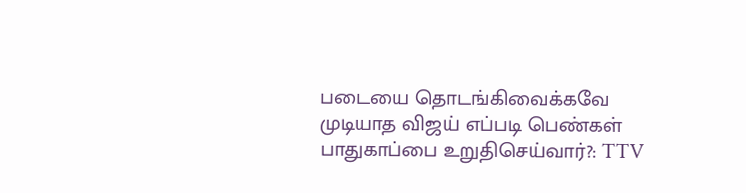படையை தொடங்கிவைக்கவே முடியாத விஜய் எப்படி பெண்கள் பாதுகாப்பை உறுதிசெய்வார்?: TTV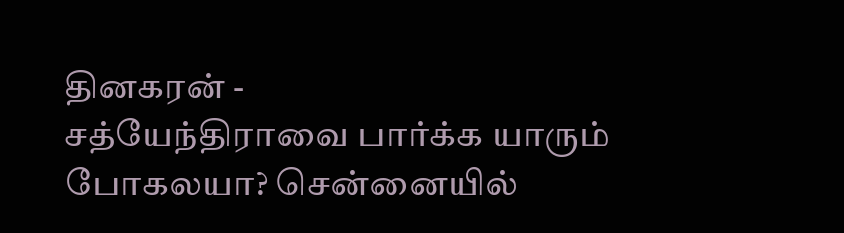தினகரன் -
சத்யேந்திராவை பார்க்க யாரும் போகலயா? சென்னையில்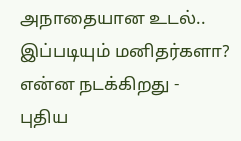அநாதையான உடல்.. இப்படியும் மனிதர்களா? என்ன நடக்கிறது -
புதிய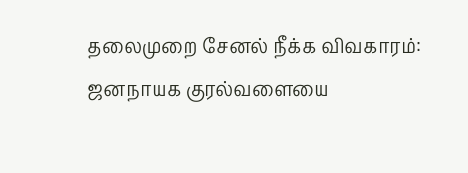தலைமுறை சேனல் நீக்க விவகாரம்: ஜனநாயக குரல்வளையை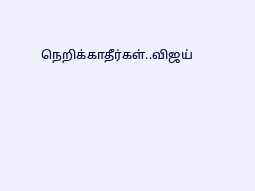நெறிக்காதீர்கள்..விஜய்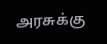அரசுக்கு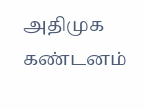அதிமுக கண்டனம்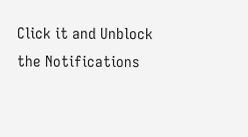Click it and Unblock the Notifications